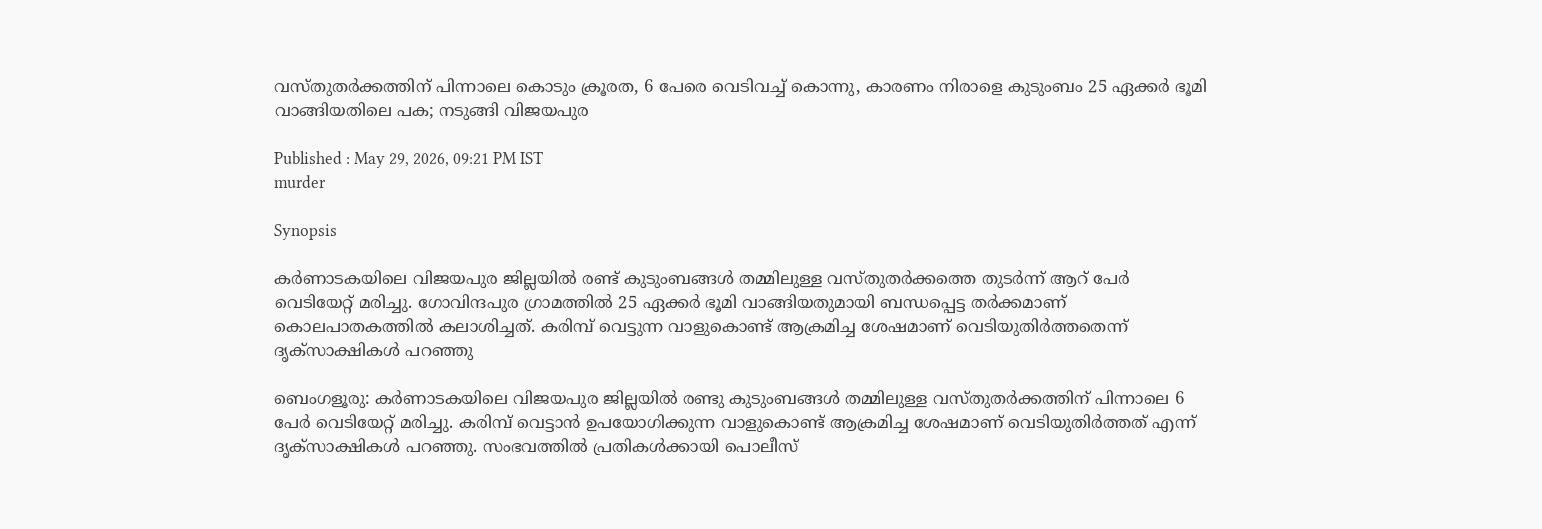വസ്തുതർക്കത്തിന് പിന്നാലെ കൊടും ക്രൂരത, 6 പേരെ വെടിവച്ച് കൊന്നു, കാരണം നിരാളെ കുടുംബം 25 ഏക്കർ ഭൂമി വാങ്ങിയതിലെ പക; നടുങ്ങി വിജയപുര

Published : May 29, 2026, 09:21 PM IST
murder

Synopsis

കർണാടകയിലെ വിജയപുര ജില്ലയിൽ രണ്ട് കുടുംബങ്ങൾ തമ്മിലുള്ള വസ്തുതർക്കത്തെ തുടർന്ന് ആറ് പേർ വെടിയേറ്റ് മരിച്ചു. ഗോവിന്ദപുര ഗ്രാമത്തിൽ 25 ഏക്കർ ഭൂമി വാങ്ങിയതുമായി ബന്ധപ്പെട്ട തർക്കമാണ് കൊലപാതകത്തിൽ കലാശിച്ചത്. കരിമ്പ് വെട്ടുന്ന വാളുകൊണ്ട് ആക്രമിച്ച ശേഷമാണ് വെടിയുതിർത്തതെന്ന് ദൃക്സാക്ഷികൾ പറഞ്ഞു

ബെംഗളൂരു: കർണാടകയിലെ വിജയപുര ജില്ലയിൽ രണ്ടു കുടുംബങ്ങൾ തമ്മിലുള്ള വസ്തുതർക്കത്തിന് പിന്നാലെ 6 പേർ വെടിയേറ്റ് മരിച്ചു. കരിമ്പ് വെട്ടാൻ ഉപയോഗിക്കുന്ന വാളുകൊണ്ട് ആക്രമിച്ച ശേഷമാണ് വെടിയുതിർത്തത് എന്ന് ദൃക്സാക്ഷികൾ പറഞ്ഞു. സംഭവത്തിൽ പ്രതികൾക്കായി പൊലീസ്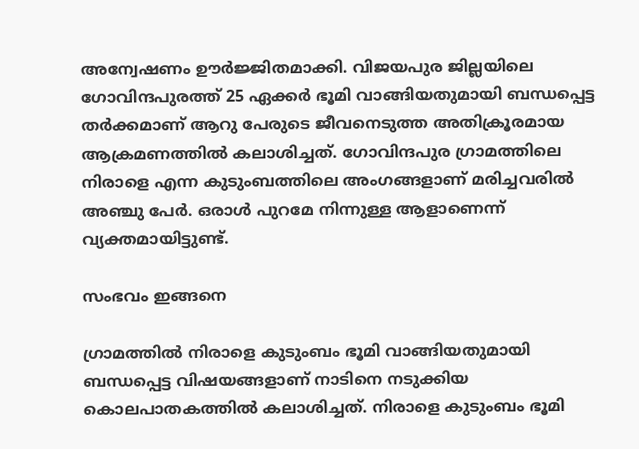അന്വേഷണം ഊർജ്ജിതമാക്കി. വിജയപുര ജില്ലയിലെ ഗോവിന്ദപുരത്ത് 25 ഏക്കർ ഭൂമി വാങ്ങിയതുമായി ബന്ധപ്പെട്ട തർക്കമാണ് ആറു പേരുടെ ജീവനെടുത്ത അതിക്രൂരമായ ആക്രമണത്തിൽ കലാശിച്ചത്. ഗോവിന്ദപുര ഗ്രാമത്തിലെ നിരാളെ എന്ന കുടുംബത്തിലെ അംഗങ്ങളാണ് മരിച്ചവരിൽ അഞ്ചു പേർ. ഒരാൾ പുറമേ നിന്നുള്ള ആളാണെന്ന് വ്യക്തമായിട്ടുണ്ട്.

സംഭവം ഇങ്ങനെ

ഗ്രാമത്തിൽ നിരാളെ കുടുംബം ഭൂമി വാങ്ങിയതുമായി ബന്ധപ്പെട്ട വിഷയങ്ങളാണ് നാടിനെ നടുക്കിയ കൊലപാതകത്തിൽ കലാശിച്ചത്. നിരാളെ കുടുംബം ഭൂമി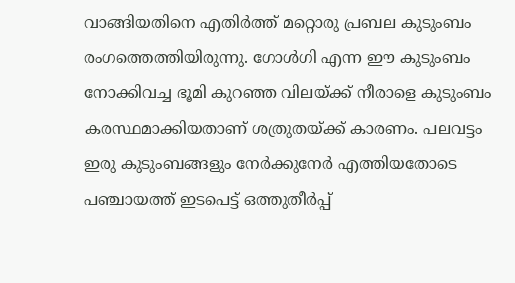വാങ്ങിയതിനെ എതിർത്ത് മറ്റൊരു പ്രബല കുടുംബം രംഗത്തെത്തിയിരുന്നു. ഗോൾഗി എന്ന ഈ കുടുംബം നോക്കിവച്ച ഭൂമി കുറഞ്ഞ വിലയ്ക്ക് നീരാളെ കുടുംബം കരസ്ഥമാക്കിയതാണ് ശത്രുതയ്ക്ക് കാരണം. പലവട്ടം ഇരു കുടുംബങ്ങളും നേർക്കുനേർ എത്തിയതോടെ പഞ്ചായത്ത് ഇടപെട്ട് ഒത്തുതീർപ്പ്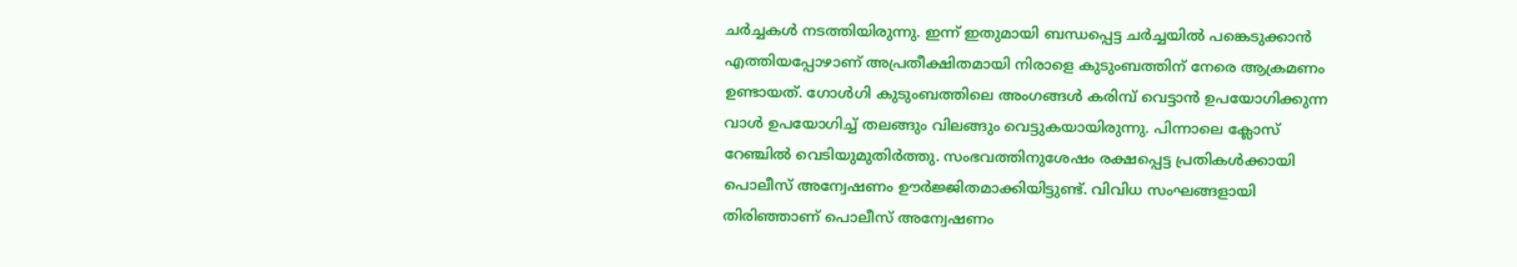ചർച്ചകൾ നടത്തിയിരുന്നു. ഇന്ന് ഇതുമായി ബന്ധപ്പെട്ട ചർച്ചയിൽ പങ്കെടുക്കാൻ എത്തിയപ്പോഴാണ് അപ്രതീക്ഷിതമായി നിരാളെ കുടുംബത്തിന് നേരെ ആക്രമണം ഉണ്ടായത്. ഗോൾഗി കുടുംബത്തിലെ അംഗങ്ങൾ കരിമ്പ് വെട്ടാൻ ഉപയോഗിക്കുന്ന വാൾ ഉപയോഗിച്ച് തലങ്ങും വിലങ്ങും വെട്ടുകയായിരുന്നു. പിന്നാലെ ക്ലോസ് റേഞ്ചിൽ വെടിയുമുതിർത്തു. സംഭവത്തിനുശേഷം രക്ഷപ്പെട്ട പ്രതികൾക്കായി പൊലീസ് അന്വേഷണം ഊർജ്ജിതമാക്കിയിട്ടുണ്ട്. വിവിധ സംഘങ്ങളായി തിരിഞ്ഞാണ് പൊലീസ് അന്വേഷണം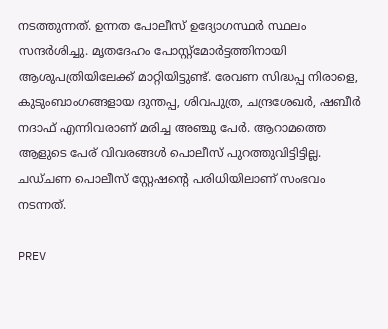നടത്തുന്നത്. ഉന്നത പോലീസ് ഉദ്യോഗസ്ഥർ സ്ഥലം സന്ദർശിച്ചു. മൃതദേഹം പോസ്റ്റ്മോർട്ടത്തിനായി ആശുപത്രിയിലേക്ക് മാറ്റിയിട്ടുണ്ട്. രേവണ സിദ്ധപ്പ നിരാളെ, കുടുംബാംഗങ്ങളായ ദുന്തപ്പ, ശിവപുത്ര, ചന്ദ്രശേഖർ, ഷബീർ നദാഫ് എന്നിവരാണ് മരിച്ച അഞ്ചു പേർ. ആറാമത്തെ ആളുടെ പേര് വിവരങ്ങൾ പൊലീസ് പുറത്തുവിട്ടിട്ടില്ല. ചഡ്ചണ പൊലീസ് സ്റ്റേഷന്റെ പരിധിയിലാണ് സംഭവം നടന്നത്.

PREV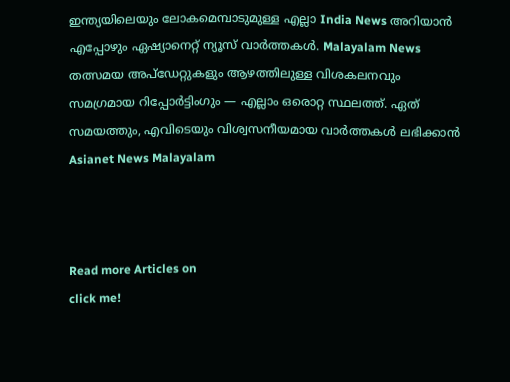ഇന്ത്യയിലെയും ലോകമെമ്പാടുമുള്ള എല്ലാ India News അറിയാൻ എപ്പോഴും ഏഷ്യാനെറ്റ് ന്യൂസ് വാർത്തകൾ. Malayalam News   തത്സമയ അപ്‌ഡേറ്റുകളും ആഴത്തിലുള്ള വിശകലനവും സമഗ്രമായ റിപ്പോർട്ടിംഗും — എല്ലാം ഒരൊറ്റ സ്ഥലത്ത്. ഏത് സമയത്തും, എവിടെയും വിശ്വസനീയമായ വാർത്തകൾ ലഭിക്കാൻ Asianet News Malayalam



Read more Articles on
click me!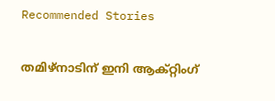Recommended Stories

തമിഴ്നാടിന് ഇനി ആക്റ്റിംഗ്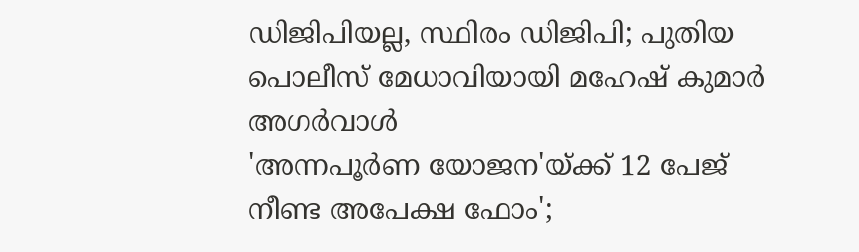ഡിജിപിയല്ല, സ്ഥിരം ഡിജിപി; പുതിയ പൊലീസ് മേധാവിയായി മഹേഷ്‌ കുമാർ അഗർവാൾ
'അന്നപൂർണ യോജന'യ്ക്ക് 12 പേജ് നീണ്ട അപേക്ഷ ഫോം';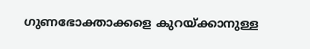ഗുണഭോക്താക്കളെ കുറയ്ക്കാനുള്ള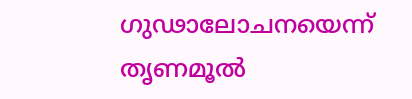ഗുഢാലോചനയെന്ന് തൃണമൂൽ